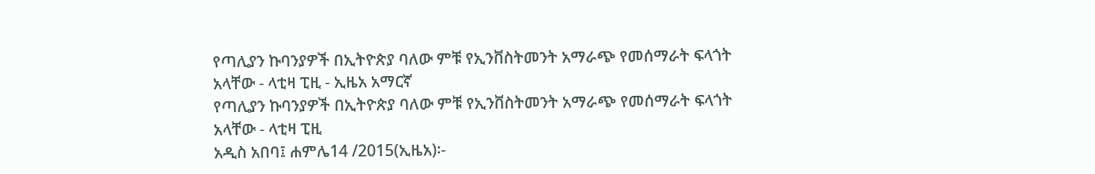የጣሊያን ኩባንያዎች በኢትዮጵያ ባለው ምቹ የኢንቨስትመንት አማራጭ የመሰማራት ፍላጎት አላቸው - ላቲዛ ፒዚ - ኢዜአ አማርኛ
የጣሊያን ኩባንያዎች በኢትዮጵያ ባለው ምቹ የኢንቨስትመንት አማራጭ የመሰማራት ፍላጎት አላቸው - ላቲዛ ፒዚ
አዲስ አበባ፤ ሐምሌ14 /2015(ኢዜአ)፡-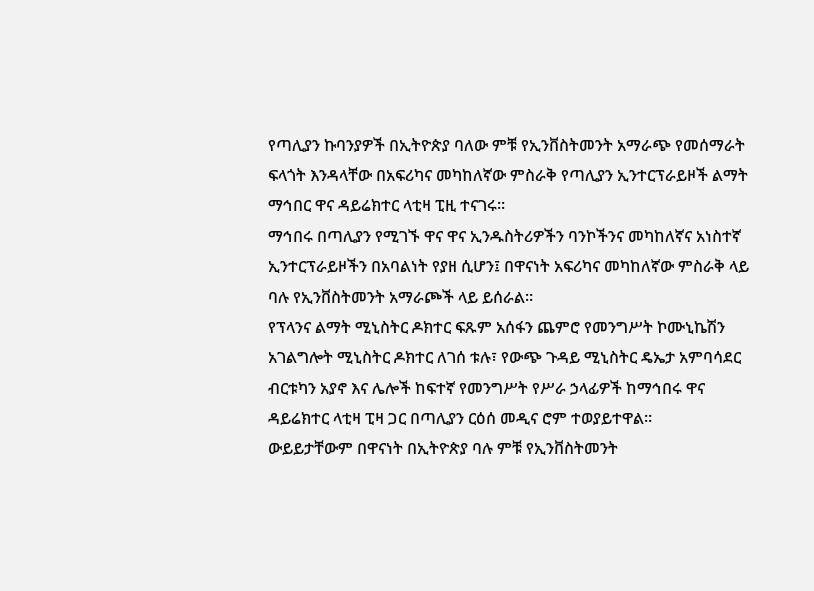የጣሊያን ኩባንያዎች በኢትዮጵያ ባለው ምቹ የኢንቨስትመንት አማራጭ የመሰማራት ፍላጎት እንዳላቸው በአፍሪካና መካከለኛው ምስራቅ የጣሊያን ኢንተርፕራይዞች ልማት ማኅበር ዋና ዳይሬክተር ላቲዛ ፒዚ ተናገሩ።
ማኅበሩ በጣሊያን የሚገኙ ዋና ዋና ኢንዱስትሪዎችን ባንኮችንና መካከለኛና አነስተኛ ኢንተርፕራይዞችን በአባልነት የያዘ ሲሆን፤ በዋናነት አፍሪካና መካከለኛው ምስራቅ ላይ ባሉ የኢንቨስትመንት አማራጮች ላይ ይሰራል።
የፕላንና ልማት ሚኒስትር ዶክተር ፍጹም አሰፋን ጨምሮ የመንግሥት ኮሙኒኬሽን አገልግሎት ሚኒስትር ዶክተር ለገሰ ቱሉ፣ የውጭ ጉዳይ ሚኒስትር ዴኤታ አምባሳደር ብርቱካን አያኖ እና ሌሎች ከፍተኛ የመንግሥት የሥራ ኃላፊዎች ከማኅበሩ ዋና ዳይሬክተር ላቲዛ ፒዛ ጋር በጣሊያን ርዕሰ መዲና ሮም ተወያይተዋል።
ውይይታቸውም በዋናነት በኢትዮጵያ ባሉ ምቹ የኢንቨስትመንት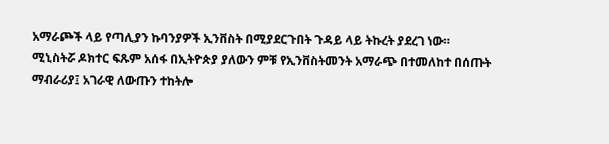አማራጮች ላይ የጣሊያን ኩባንያዎች ኢንቨስት በሚያደርጉበት ጉዳይ ላይ ትኩረት ያደረገ ነው።
ሚኒስትሯ ዶክተር ፍጹም አሰፋ በኢትዮጵያ ያለውን ምቹ የኢንቨስትመንት አማራጭ በተመለከተ በሰጡት ማብራሪያ፤ አገራዊ ለውጡን ተከትሎ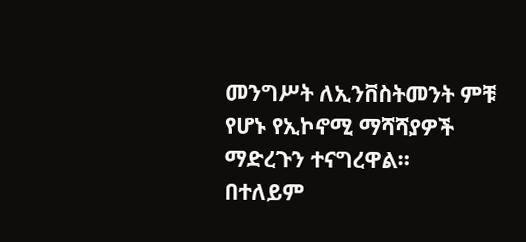መንግሥት ለኢንቨስትመንት ምቹ የሆኑ የኢኮኖሚ ማሻሻያዎች ማድረጉን ተናግረዋል።
በተለይም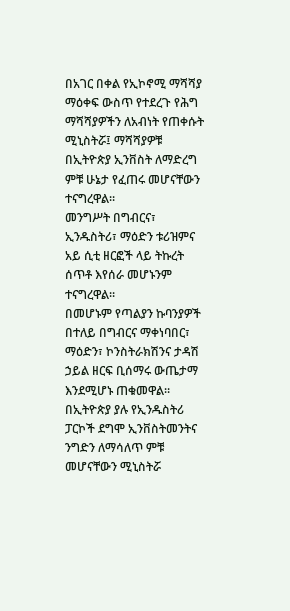በአገር በቀል የኢኮኖሚ ማሻሻያ ማዕቀፍ ውስጥ የተደረጉ የሕግ ማሻሻያዎችን ለአብነት የጠቀሱት ሚኒስትሯ፤ ማሻሻያዎቹ በኢትዮጵያ ኢንቨስት ለማድረግ ምቹ ሁኔታ የፈጠሩ መሆናቸውን ተናግረዋል።
መንግሥት በግብርና፣ ኢንዱስትሪ፣ ማዕድን ቱሪዝምና አይ ሲቲ ዘርፎች ላይ ትኩረት ሰጥቶ እየሰራ መሆኑንም ተናግረዋል።
በመሆኑም የጣልያን ኩባንያዎች በተለይ በግብርና ማቀነባበር፣ ማዕድን፣ ኮንስትራክሽንና ታዳሽ ኃይል ዘርፍ ቢሰማሩ ውጤታማ እንደሚሆኑ ጠቁመዋል።
በኢትዮጵያ ያሉ የኢንዱስትሪ ፓርኮች ደግሞ ኢንቨስትመንትና ንግድን ለማሳለጥ ምቹ መሆናቸውን ሚኒስትሯ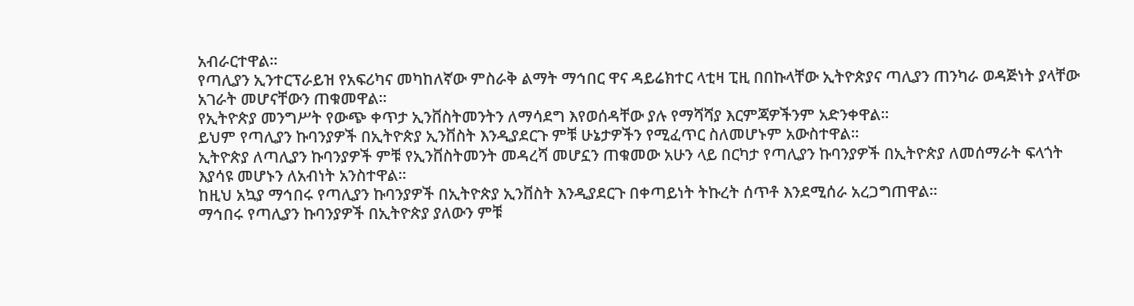አብራርተዋል።
የጣሊያን ኢንተርፕራይዝ የአፍሪካና መካከለኛው ምስራቅ ልማት ማኅበር ዋና ዳይሬክተር ላቲዛ ፒዚ በበኩላቸው ኢትዮጵያና ጣሊያን ጠንካራ ወዳጅነት ያላቸው አገራት መሆናቸውን ጠቁመዋል።
የኢትዮጵያ መንግሥት የውጭ ቀጥታ ኢንቨስትመንትን ለማሳደግ እየወሰዳቸው ያሉ የማሻሻያ እርምጃዎችንም አድንቀዋል።
ይህም የጣሊያን ኩባንያዎች በኢትዮጵያ ኢንቨስት እንዲያደርጉ ምቹ ሁኔታዎችን የሚፈጥር ስለመሆኑም አውስተዋል።
ኢትዮጵያ ለጣሊያን ኩባንያዎች ምቹ የኢንቨስትመንት መዳረሻ መሆኗን ጠቁመው አሁን ላይ በርካታ የጣሊያን ኩባንያዎች በኢትዮጵያ ለመሰማራት ፍላጎት እያሳዩ መሆኑን ለአብነት አንስተዋል።
ከዚህ አኳያ ማኅበሩ የጣሊያን ኩባንያዎች በኢትዮጵያ ኢንቨስት እንዲያደርጉ በቀጣይነት ትኩረት ሰጥቶ እንደሚሰራ አረጋግጠዋል።
ማኅበሩ የጣሊያን ኩባንያዎች በኢትዮጵያ ያለውን ምቹ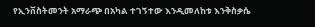የኢንቨስትመንት አማራጭ በአካል ተገኝተው እንዲመለከቱ እንቅስቃሴ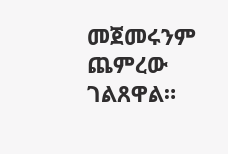መጀመሩንም ጨምረው ገልጸዋል።